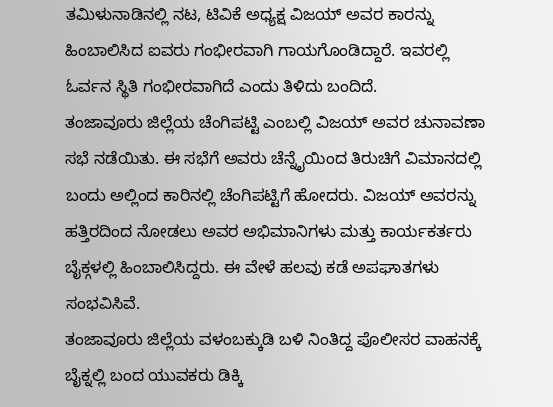ತಮಿಳುನಾಡಿನಲ್ಲಿ ನಟ, ಟಿವಿಕೆ ಅಧ್ಯಕ್ಷ ವಿಜಯ್ ಅವರ ಕಾರನ್ನು ಹಿಂಬಾಲಿಸಿದ ಐವರು ಗಂಭೀರವಾಗಿ ಗಾಯಗೊಂಡಿದ್ದಾರೆ. ಇವರಲ್ಲಿ ಓರ್ವನ ಸ್ಥಿತಿ ಗಂಭೀರವಾಗಿದೆ ಎಂದು ತಿಳಿದು ಬಂದಿದೆ.
ತಂಜಾವೂರು ಜಿಲ್ಲೆಯ ಚೆಂಗಿಪಟ್ಟಿ ಎಂಬಲ್ಲಿ ವಿಜಯ್ ಅವರ ಚುನಾವಣಾ ಸಭೆ ನಡೆಯಿತು. ಈ ಸಭೆಗೆ ಅವರು ಚೆನ್ನೈಯಿಂದ ತಿರುಚಿಗೆ ವಿಮಾನದಲ್ಲಿ ಬಂದು ಅಲ್ಲಿಂದ ಕಾರಿನಲ್ಲಿ ಚೆಂಗಿಪಟ್ಟಿಗೆ ಹೋದರು. ವಿಜಯ್ ಅವರನ್ನು ಹತ್ತಿರದಿಂದ ನೋಡಲು ಅವರ ಅಭಿಮಾನಿಗಳು ಮತ್ತು ಕಾರ್ಯಕರ್ತರು ಬೈಕ್ಗಳಲ್ಲಿ ಹಿಂಬಾಲಿಸಿದ್ದರು. ಈ ವೇಳೆ ಹಲವು ಕಡೆ ಅಪಘಾತಗಳು ಸಂಭವಿಸಿವೆ.
ತಂಜಾವೂರು ಜಿಲ್ಲೆಯ ವಳಂಬಕ್ಕುಡಿ ಬಳಿ ನಿಂತಿದ್ದ ಪೊಲೀಸರ ವಾಹನಕ್ಕೆ ಬೈಕ್ನಲ್ಲಿ ಬಂದ ಯುವಕರು ಡಿಕ್ಕಿ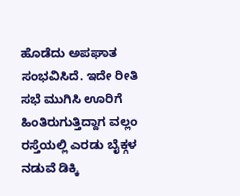ಹೊಡೆದು ಅಪಘಾತ ಸಂಭವಿಸಿದೆ. ಇದೇ ರೀತಿ ಸಭೆ ಮುಗಿಸಿ ಊರಿಗೆ ಹಿಂತಿರುಗುತ್ತಿದ್ದಾಗ ವಲ್ಲಂ ರಸ್ತೆಯಲ್ಲಿ ಎರಡು ಬೈಕ್ಗಳ ನಡುವೆ ಡಿಕ್ಕಿ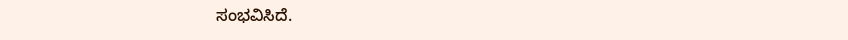ಸಂಭವಿಸಿದೆ.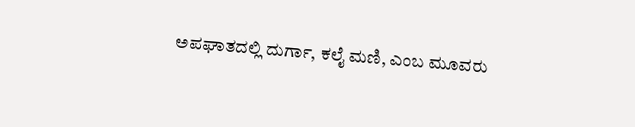ಅಪಘಾತದಲ್ಲಿ ದುರ್ಗಾ, ಕಲೈ ಮಣಿ, ಎಂಬ ಮೂವರು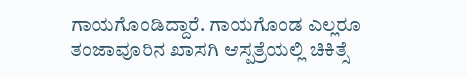ಗಾಯಗೊಂಡಿದ್ದಾರೆ. ಗಾಯಗೊಂಡ ಎಲ್ಲರೂ ತಂಜಾವೂರಿನ ಖಾಸಗಿ ಆಸ್ಪತ್ರೆಯಲ್ಲಿ ಚಿಕಿತ್ಸೆ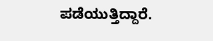ಪಡೆಯುತ್ತಿದ್ದಾರೆ.